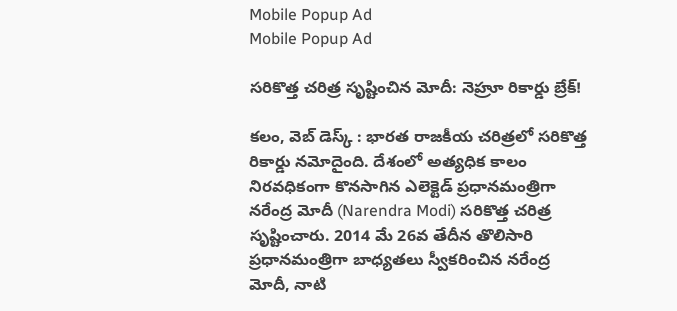Mobile Popup Ad
Mobile Popup Ad

సరికొత్త చరిత్ర సృష్టించిన మోదీ: నెహ్రూ రికార్డు బ్రేక్!

కలం, వెబ్ డెస్క్ : భారత రాజకీయ చరిత్రలో సరికొత్త రికార్డు నమోదైంది. దేశంలో అత్యధిక కాలం నిరవధికంగా కొనసాగిన ఎలెక్టెడ్ ప్రధానమంత్రిగా నరేంద్ర మోదీ (Narendra Modi) సరికొత్త చరిత్ర సృష్టించారు. 2014 మే 26వ తేదీన తొలిసారి ప్రధానమంత్రిగా బాధ్యతలు స్వీకరించిన నరేంద్ర మోదీ, నాటి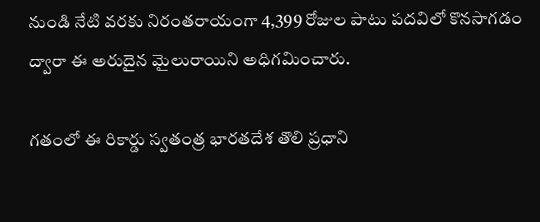నుండి నేటి వరకు నిరంతరాయంగా 4,399 రోజుల పాటు పదవిలో కొనసాగడం ద్వారా ఈ అరుదైన మైలురాయిని అధిగమించారు.

గతంలో ఈ రికార్డు స్వతంత్ర భారతదేశ తొలి ప్రధాని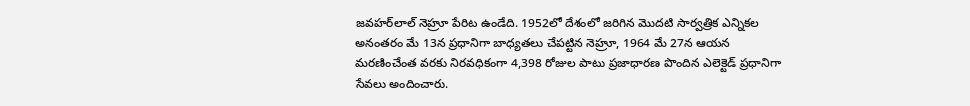జవహర్‌లాల్ నెహ్రూ పేరిట ఉండేది. 1952లో దేశంలో జరిగిన మొదటి సార్వత్రిక ఎన్నికల అనంతరం మే 13న ప్రధానిగా బాధ్యతలు చేపట్టిన నెహ్రూ, 1964 మే 27న ఆయన మరణించేంత వరకు నిరవధికంగా 4,398 రోజుల పాటు ప్రజాధారణ పొందిన ఎలెక్టెడ్ ప్రధానిగా సేవలు అందించారు.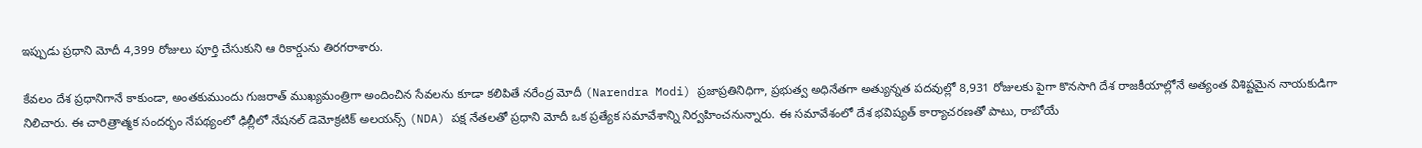ఇప్పుడు ప్రధాని మోదీ 4,399 రోజులు పూర్తి చేసుకుని ఆ రికార్డును తిరగరాశారు.

కేవలం దేశ ప్రధానిగానే కాకుండా, అంతకుముందు గుజరాత్ ముఖ్యమంత్రిగా అందించిన సేవలను కూడా కలిపితే నరేంద్ర మోదీ (Narendra Modi) ప్రజాప్రతినిధిగా, ప్రభుత్వ అధినేతగా అత్యున్నత పదవుల్లో 8,931 రోజులకు పైగా కొనసాగి దేశ రాజకీయాల్లోనే అత్యంత విశిష్టమైన నాయకుడిగా నిలిచారు. ఈ చారిత్రాత్మక సందర్భం నేపథ్యంలో ఢిల్లీలో నేషనల్ డెమోక్రటిక్ అలయన్స్ (NDA) పక్ష నేతలతో ప్రధాని మోదీ ఒక ప్రత్యేక సమావేశాన్ని నిర్వహించనున్నారు. ఈ సమావేశంలో దేశ భవిష్యత్ కార్యాచరణతో పాటు, రాబోయే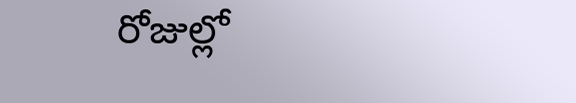రోజుల్లో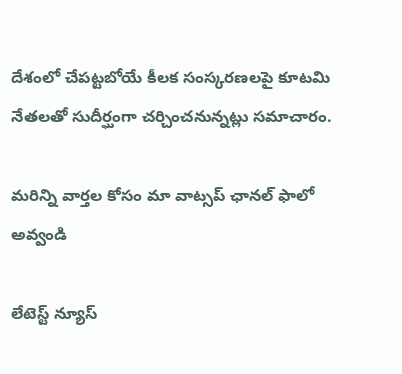దేశంలో చేపట్టబోయే కీలక సంస్కరణలపై కూటమి నేతలతో సుదీర్ఘంగా చర్చించనున్నట్లు సమాచారం.

మ‌రిన్ని వార్త‌ల కోసం మా వాట్స‌ప్ ఛాన‌ల్ ఫాలో అవ్వండి

లేటెస్ట్ న్యూస్‌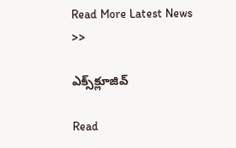Read More Latest News >>

ఎక్స్‌క్లూజివ్‌

Read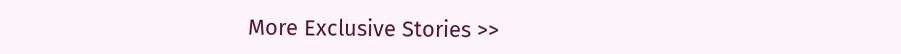More Exclusive Stories >>